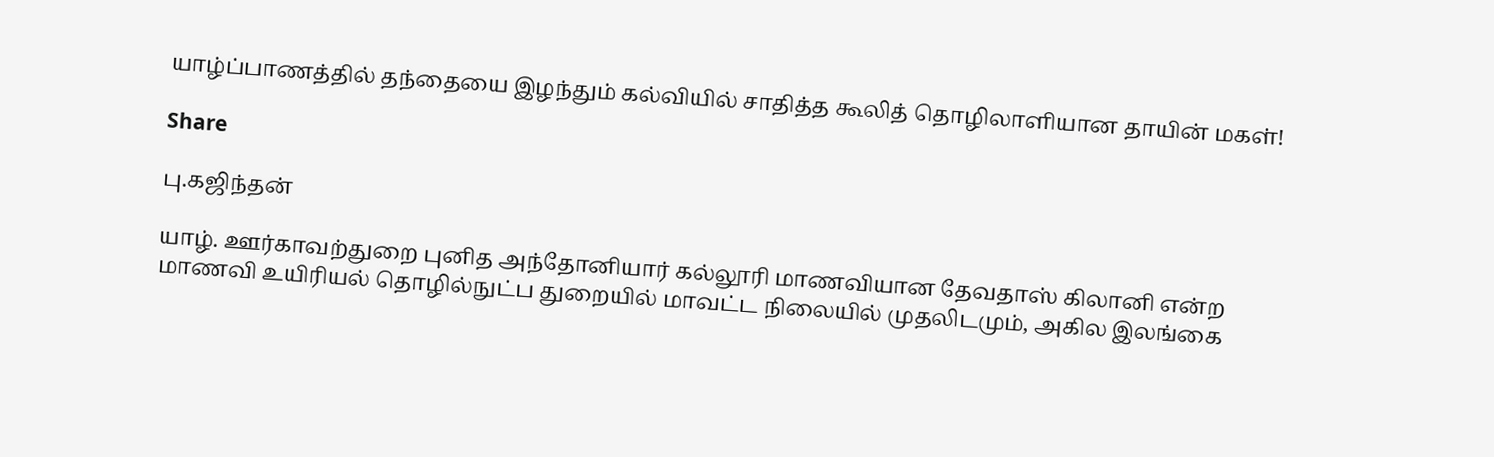யாழ்ப்பாணத்தில் தந்தையை இழந்தும் கல்வியில் சாதித்த கூலித் தொழிலாளியான தாயின் மகள்!

Share

பு.கஜிந்தன்

யாழ். ஊர்காவற்துறை புனித அந்தோனியார் கல்லூரி மாணவியான தேவதாஸ் கிலானி என்ற மாணவி உயிரியல் தொழில்நுட்ப துறையில் மாவட்ட நிலையில் முதலிடமும், அகில இலங்கை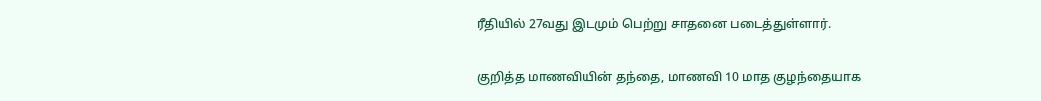ரீதியில் 27வது இடமும் பெற்று சாதனை படைத்துள்ளார்.

குறித்த மாணவியின் தந்தை, மாணவி 10 மாத குழந்தையாக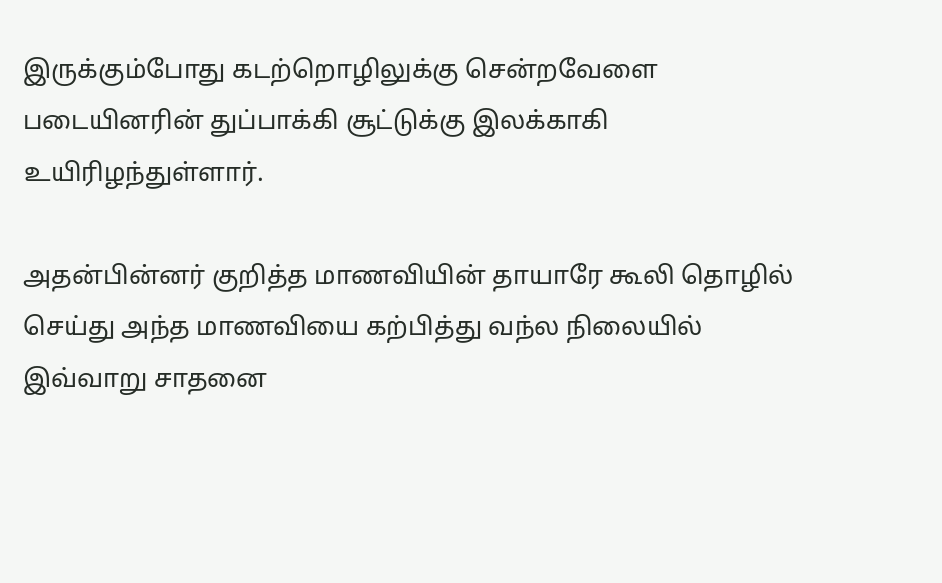இருக்கும்போது கடற்றொழிலுக்கு சென்றவேளை படையினரின் துப்பாக்கி சூட்டுக்கு இலக்காகி உயிரிழந்துள்ளார்.

அதன்பின்னர் குறித்த மாணவியின் தாயாரே கூலி தொழில் செய்து அந்த மாணவியை கற்பித்து வந்ல நிலையில் இவ்வாறு சாதனை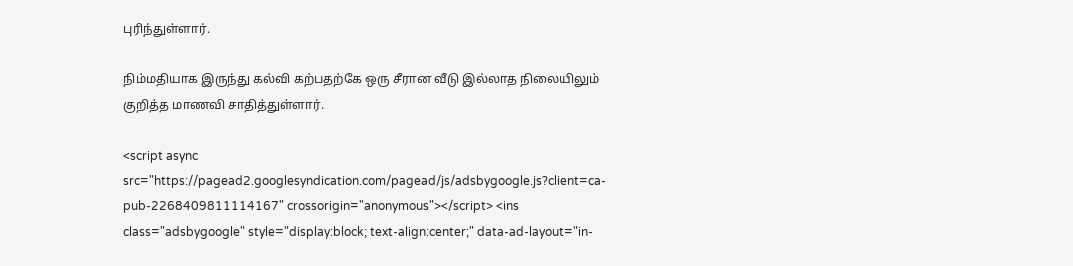புரிந்துள்ளார்.

நிம்மதியாக இருந்து கல்வி கற்பதற்கே ஒரு சீரான வீடு இல்லாத நிலையிலும் குறித்த மாணவி சாதித்துள்ளார்.

<script async src="https://pagead2.googlesyndication.com/pagead/js/adsbygoogle.js?client=ca-pub-2268409811114167" crossorigin="anonymous"></script> <ins class="adsbygoogle" style="display:block; text-align:center;" data-ad-layout="in-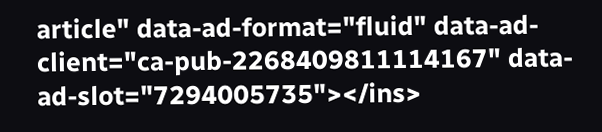article" data-ad-format="fluid" data-ad-client="ca-pub-2268409811114167" data-ad-slot="7294005735"></ins>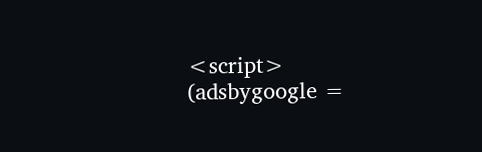<script> (adsbygoogle =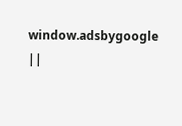window.adsbygoogle ||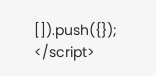[]).push({}); </script>